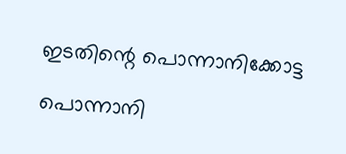ഇടതിന്റെ പൊന്നാനിക്കോട്ട

പൊന്നാനി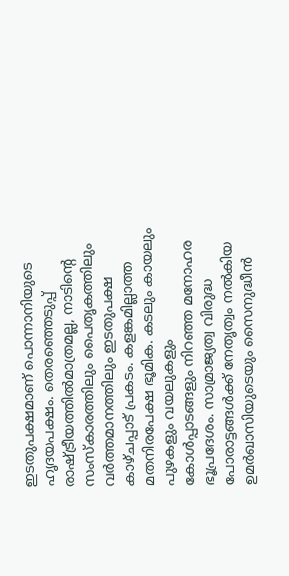ഇടതുപക്ഷമാണ് പൊന്നാനിയുടെ ഹൃദയപക്ഷം. തെരഞ്ഞെടുപ്പ് രാഷ്ട്രീയത്തിൽമാത്രമല്ല, നാടിന്റെ സംസ്കാരത്തിലും പൈതൃകത്തിലും വർത്തമാനത്തിലും ഇടതുപക്ഷ കാഴ്ചപ്പാട് പ്രകടം. കളങ്കമില്ലാത്ത മതനിരപേക്ഷ ഭൂമിക. കടലും കായലും പുഴകളും വയലുകളും കോൾപ്പാടങ്ങളും നിറഞ്ഞ മനോഹര ഭൂപ്രദേശം. സാമ്രാജ്യത്വ വിരുദ്ധ പോരാട്ടങ്ങൾക്ക് നേതൃത്വം നൽകിയ ഉമർഖാസിയുടെയും സൈനുദ്ധീൻ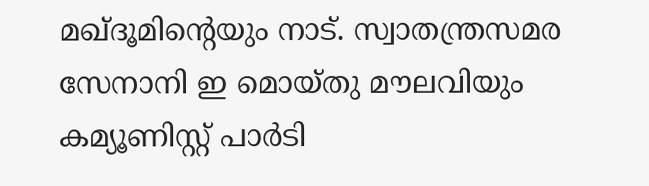മഖ്ദൂമിന്റെയും നാട്. സ്വാതന്ത്രസമര സേനാനി ഇ മൊയ്തു മൗലവിയും കമ്യൂണിസ്റ്റ് പാർടി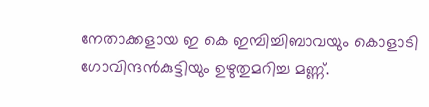നേതാക്കളായ ഇ കെ ഇമ്പിച്ചിബാവയും കൊളാടി ഗോവിന്ദൻകുട്ടിയും ഉഴുതുമറിച്ച മണ്ണ്.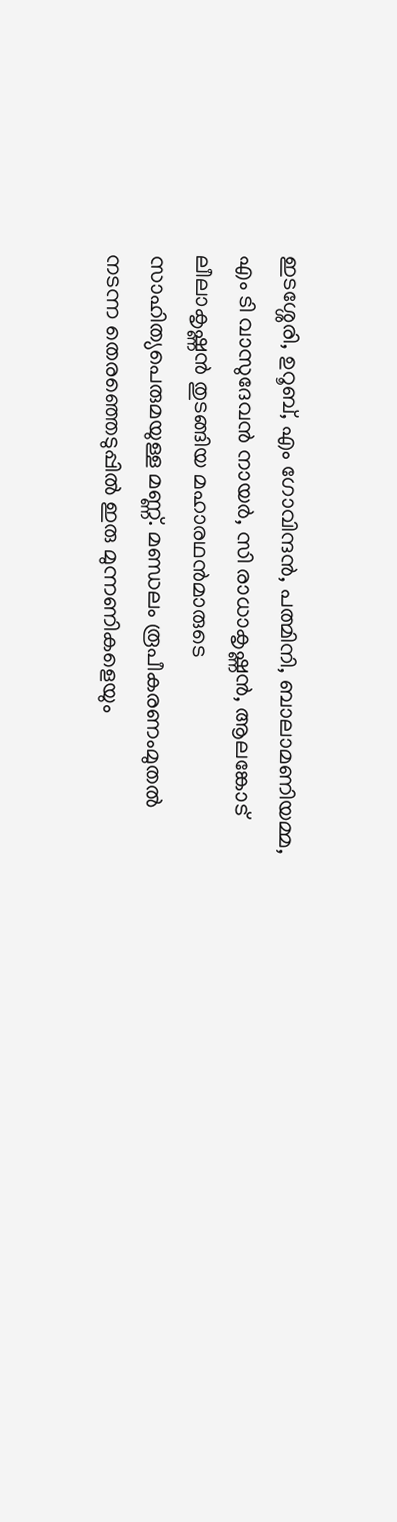ഇടശ്ശേരി, ഉറൂബ്, എം ഗോവിന്ദൻ, പത്മിനി, ബാലാമണിയമ്മ, എം ടി വാസുദേവൻ നായർ, സി രാധാകൃഷ്ണൻ, ആലങ്കോട് ലീലാകൃഷ്ണൻ തുടങ്ങിയ മഹാരഥൻമാരുടെ സാഹിത്യപെരുമയുള്ള മണ്ണ്. മണ്ഡലം രൂപീകരണംമുതൽ നടന്ന തെരഞ്ഞെടുപ്പിൽ ഇരു മുന്നണികളെയും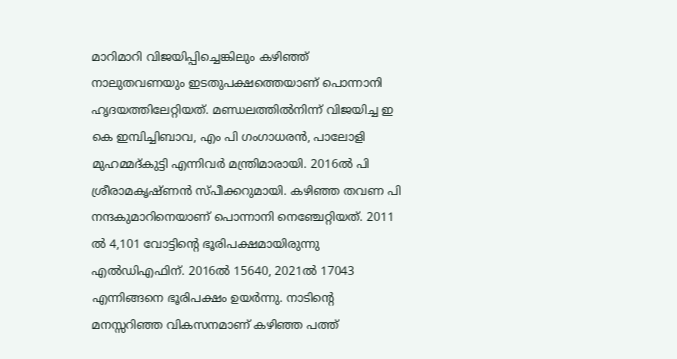മാറിമാറി വിജയിപ്പിച്ചെങ്കിലും കഴിഞ്ഞ് നാലുതവണയും ഇടതുപക്ഷത്തെയാണ് പൊന്നാനി ഹൃദയത്തിലേറ്റിയത്. മണ്ഡലത്തിൽനിന്ന് വിജയിച്ച ഇ കെ ഇമ്പിച്ചിബാവ, എം പി ഗംഗാധരൻ, പാലോളി മുഹമ്മദ്കുട്ടി എന്നിവർ മന്ത്രിമാരായി. 2016ൽ പി ശ്രീരാമകൃഷ്ണൻ സ്പീക്കറുമായി. കഴിഞ്ഞ തവണ പി നന്ദകുമാറിനെയാണ് പൊന്നാനി നെഞ്ചേറ്റിയത്. 2011 ൽ 4,101 വോട്ടിന്റെ ഭൂരിപക്ഷമായിരുന്നു എൽഡിഎഫിന്. 2016ൽ 15640, 2021ൽ 17043 എന്നിങ്ങനെ ഭൂരിപക്ഷം ഉയർന്നു. നാടിന്റെ മനസ്സറിഞ്ഞ വികസനമാണ് കഴിഞ്ഞ പത്ത്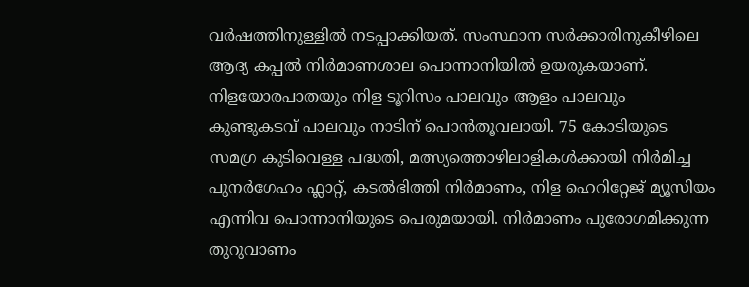വർഷത്തിനുള്ളിൽ നടപ്പാക്കിയത്. സംസ്ഥാന സർക്കാരിനുകീഴിലെ ആദ്യ കപ്പൽ നിർമാണശാല പൊന്നാനിയിൽ ഉയരുകയാണ്. നിളയോരപാതയും നിള ടൂറിസം പാലവും ആളം പാലവും കുണ്ടുകടവ് പാലവും നാടിന് പൊൻതൂവലായി. 75 കോടിയുടെ സമഗ്ര കുടിവെള്ള പദ്ധതി, മത്സ്യത്തൊഴിലാളികൾക്കായി നിർമിച്ച പുനർഗേഹം ഫ്ലാറ്റ്, കടൽഭിത്തി നിർമാണം, നിള ഹെറിറ്റേജ് മ്യൂസിയം എന്നിവ പൊന്നാനിയുടെ പെരുമയായി. നിർമാണം പുരോഗമിക്കുന്ന തുറുവാണം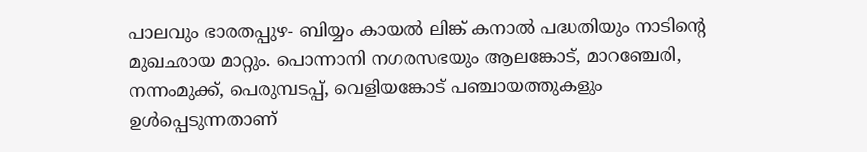പാലവും ഭാരതപ്പുഴ- ബിയ്യം കായൽ ലിങ്ക് കനാൽ പദ്ധതിയും നാടിന്റെ മുഖഛായ മാറ്റും. പൊന്നാനി നഗരസഭയും ആലങ്കോട്, മാറഞ്ചേരി, നന്നംമുക്ക്, പെരുമ്പടപ്പ്, വെളിയങ്കോട് പഞ്ചായത്തുകളും ഉൾപ്പെടുന്നതാണ്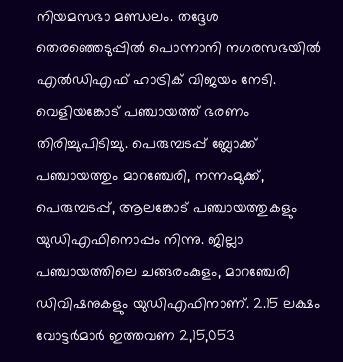നിയമസഭാ മണ്ഡലം. തദ്ദേശ തെരഞ്ഞെടുപ്പിൽ പൊന്നാനി നഗരസഭയിൽ എൽഡിഎഫ് ഹാട്രിക് വിജയം നേടി. വെളിയങ്കോട് പഞ്ചായത്ത് ഭരണം തിരിച്ചുപിടിച്ചു. പെരുമ്പടപ്പ് ബ്ലോക്ക് പഞ്ചായത്തും മാറഞ്ചേരി, നന്നംമുക്ക്, പെരുമ്പടപ്പ്, ആലങ്കോട് പഞ്ചായത്തുകളും യുഡിഎഫിനൊപ്പം നിന്നു. ജില്ലാ പഞ്ചായത്തിലെ ചങ്ങരംകുളം, മാറഞ്ചേരി ഡിവിഷനുകളും യുഡിഎഫിനാണ്. 2.15 ലക്ഷം വോട്ടർമാർ ഇത്തവണ 2,15,053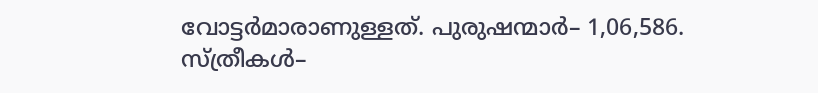വോട്ടർമാരാണുള്ളത്. പുരുഷന്മാർ– 1,06,586. സ്ത്രീകൾ–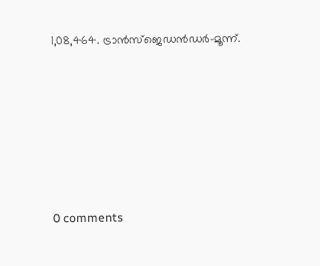1,08,464. ട്രാൻസ്ജെഡൻഡർ–മൂന്ന്.










0 comments